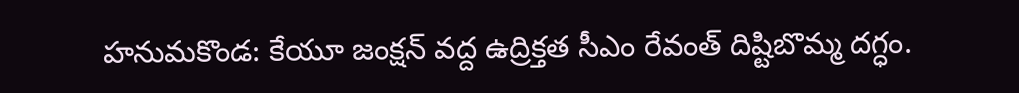హనుమకొండ: కేయూ జంక్షన్ వద్ద ఉద్రిక్తత సీఎం రేవంత్ దిష్టిబొమ్మ దగ్ధం.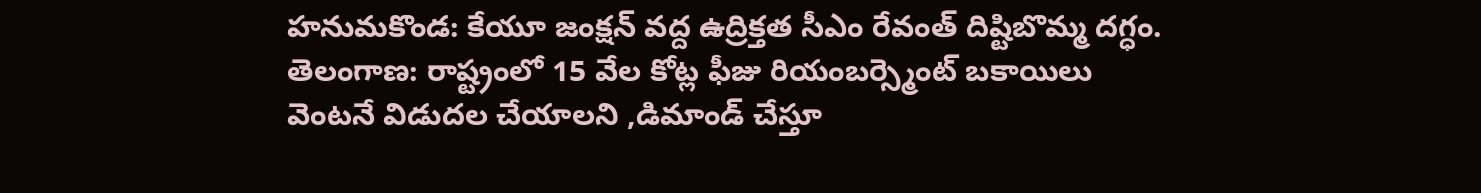హనుమకొండ: కేయూ జంక్షన్ వద్ద ఉద్రిక్తత సీఎం రేవంత్ దిష్టిబొమ్మ దగ్ధం.
తెలంగాణ: రాష్ట్రంలో 15 వేల కోట్ల ఫీజు రియంబర్స్మెంట్ బకాయిలు వెంటనే విడుదల చేయాలని ,డిమాండ్ చేస్తూ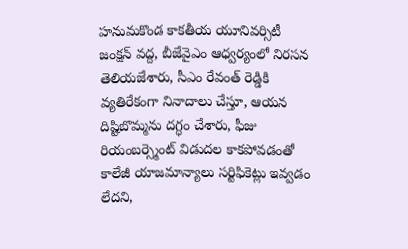హనుమకొండ కాకతీయ యూనివర్సిటీ జంక్షన్ వద్ద, బీజేవైఎం ఆధ్వర్యంలో నిరసన తెలియజేశారు, సీఎం రేవంత్ రెడ్డికి వ్యతిరేకంగా నినాదాలు చేస్తూ, ఆయన దిష్టిబొమ్మను దగ్ధం చేశారు, ఫీజు రియంబర్స్మెంట్ విడుదల కాకపోవడంతో కాలేజీ యాజమాన్యాలు సర్టిఫికెట్లు ఇవ్వడం లేదని,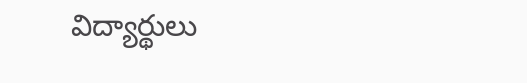విద్యార్థులు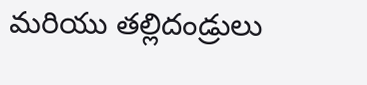మరియు తల్లిదండ్రులు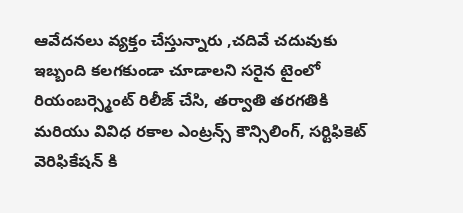ఆవేదనలు వ్యక్తం చేస్తున్నారు ,చదివే చదువుకు ఇబ్బంది కలగకుండా చూడాలని సరైన టైంలో రియంబర్స్మెంట్ రిలీజ్ చేసి, తర్వాతి తరగతికి మరియు వివిధ రకాల ఎంట్రన్స్ కౌన్సిలింగ్, సర్టిఫికెట్ వెరిఫికేషన్ కి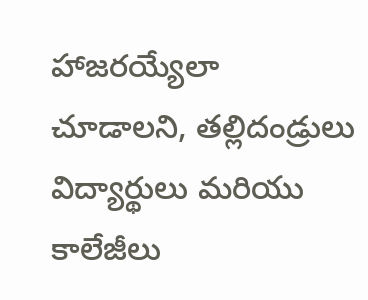హాజరయ్యేలా చూడాలని, తల్లిదండ్రులు విద్యార్థులు మరియు కాలేజీలు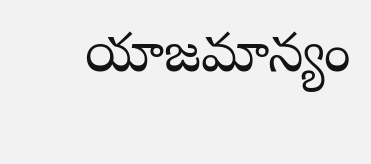యాజమాన్యం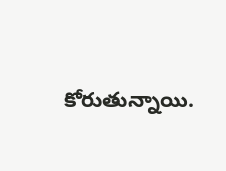కోరుతున్నాయి.